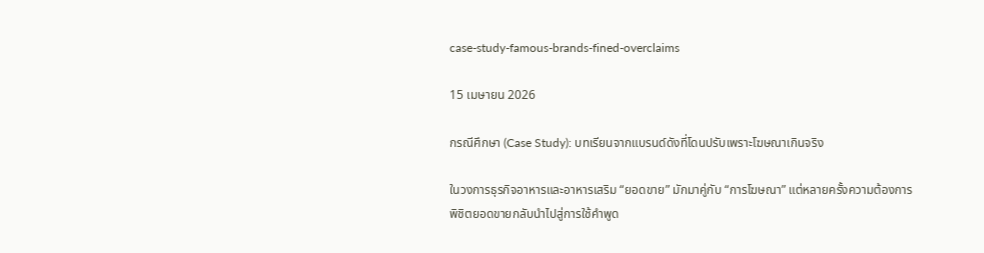case-study-famous-brands-fined-overclaims

15 เมษายน 2026

กรณีศึกษา (Case Study): บทเรียนจากแบรนด์ดังที่โดนปรับเพราะโฆษณาเกินจริง

ในวงการธุรกิจอาหารและอาหารเสริม “ยอดขาย” มักมาคู่กับ “การโฆษณา” แต่หลายครั้งความต้องการพิชิตยอดขายกลับนำไปสู่การใช้คำพูด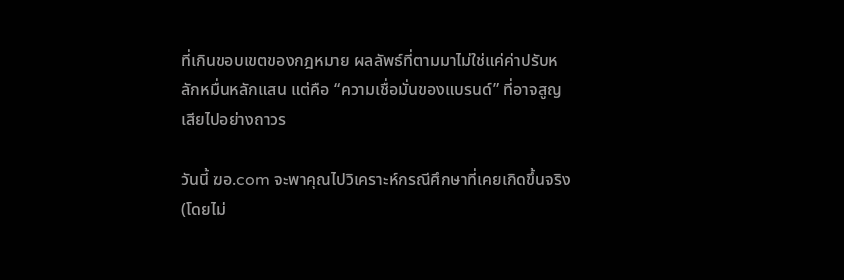ที่เกินขอบเขตของกฎหมาย ผลลัพธ์ที่ตามมาไม่ใช่แค่ค่าปรับหลักหมื่นหลักแสน แต่คือ “ความเชื่อมั่นของแบรนด์” ที่อาจสูญเสียไปอย่างถาวร

วันนี้ ฆอ.com จะพาคุณไปวิเคราะห์กรณีศึกษาที่เคยเกิดขึ้นจริง (โดยไม่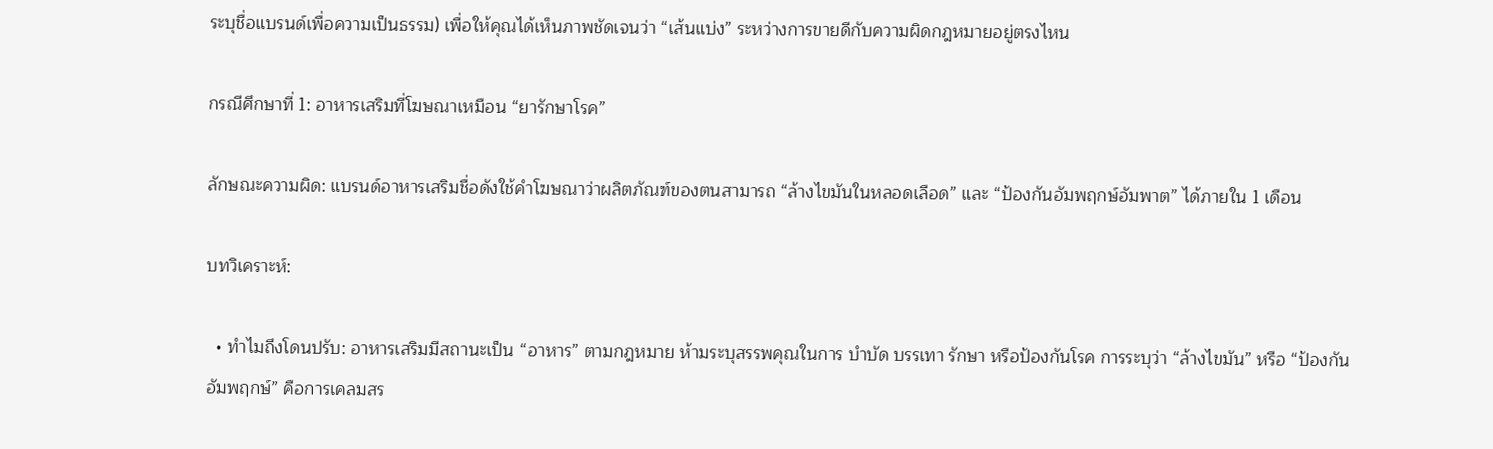ระบุชื่อแบรนด์เพื่อความเป็นธรรม) เพื่อให้คุณได้เห็นภาพชัดเจนว่า “เส้นแบ่ง” ระหว่างการขายดีกับความผิดกฎหมายอยู่ตรงไหน

กรณีศึกษาที่ 1: อาหารเสริมที่โฆษณาเหมือน “ยารักษาโรค”

ลักษณะความผิด: แบรนด์อาหารเสริมชื่อดังใช้คำโฆษณาว่าผลิตภัณฑ์ของตนสามารถ “ล้างไขมันในหลอดเลือด” และ “ป้องกันอัมพฤกษ์อัมพาต” ได้ภายใน 1 เดือน

บทวิเคราะห์:

  • ทำไมถึงโดนปรับ: อาหารเสริมมีสถานะเป็น “อาหาร” ตามกฎหมาย ห้ามระบุสรรพคุณในการ บำบัด บรรเทา รักษา หรือป้องกันโรค การระบุว่า “ล้างไขมัน” หรือ “ป้องกันอัมพฤกษ์” คือการเคลมสร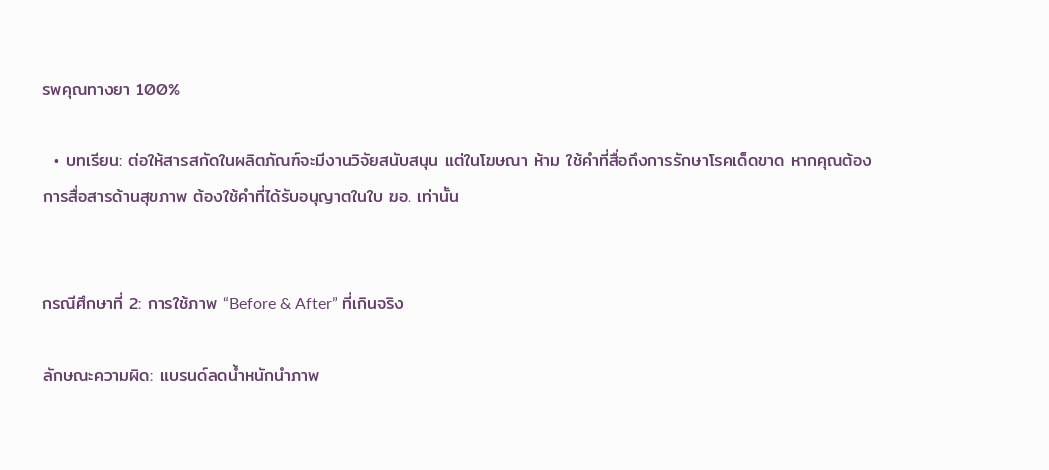รพคุณทางยา 100%

  • บทเรียน: ต่อให้สารสกัดในผลิตภัณฑ์จะมีงานวิจัยสนับสนุน แต่ในโฆษณา ห้าม ใช้คำที่สื่อถึงการรักษาโรคเด็ดขาด หากคุณต้องการสื่อสารด้านสุขภาพ ต้องใช้คำที่ได้รับอนุญาตในใบ ฆอ. เท่านั้น


กรณีศึกษาที่ 2: การใช้ภาพ “Before & After” ที่เกินจริง

ลักษณะความผิด: แบรนด์ลดน้ำหนักนำภาพ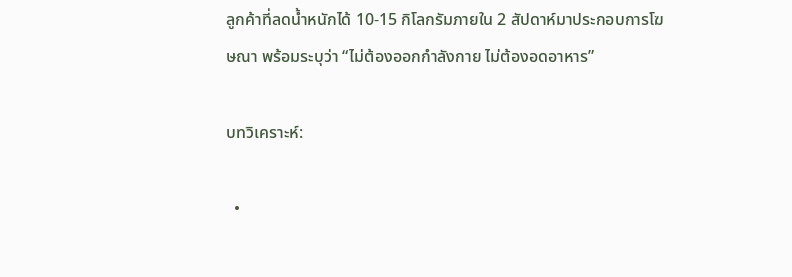ลูกค้าที่ลดน้ำหนักได้ 10-15 กิโลกรัมภายใน 2 สัปดาห์มาประกอบการโฆษณา พร้อมระบุว่า “ไม่ต้องออกกำลังกาย ไม่ต้องอดอาหาร”

บทวิเคราะห์:

  •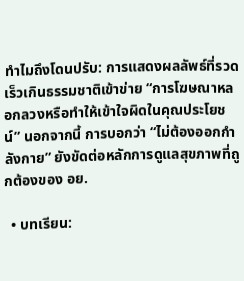ทำไมถึงโดนปรับ: การแสดงผลลัพธ์ที่รวดเร็วเกินธรรมชาติเข้าข่าย “การโฆษณาหลอกลวงหรือทำให้เข้าใจผิดในคุณประโยชน์” นอกจากนี้ การบอกว่า “ไม่ต้องออกกำลังกาย” ยังขัดต่อหลักการดูแลสุขภาพที่ถูกต้องของ อย.

  • บทเรียน: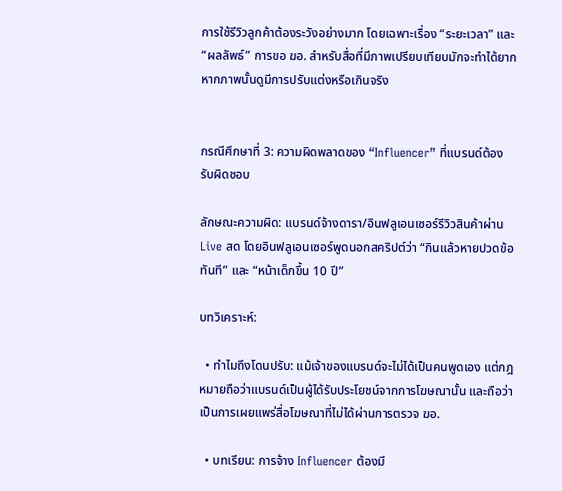การใช้รีวิวลูกค้าต้องระวังอย่างมาก โดยเฉพาะเรื่อง “ระยะเวลา” และ “ผลลัพธ์” การขอ ฆอ. สำหรับสื่อที่มีภาพเปรียบเทียบมักจะทำได้ยาก หากภาพนั้นดูมีการปรับแต่งหรือเกินจริง


กรณีศึกษาที่ 3: ความผิดพลาดของ “Influencer” ที่แบรนด์ต้องรับผิดชอบ

ลักษณะความผิด: แบรนด์จ้างดารา/อินฟลูเอนเซอร์รีวิวสินค้าผ่าน Live สด โดยอินฟลูเอนเซอร์พูดนอกสคริปต์ว่า “กินแล้วหายปวดข้อทันที” และ “หน้าเด็กขึ้น 10 ปี”

บทวิเคราะห์:

  • ทำไมถึงโดนปรับ: แม้เจ้าของแบรนด์จะไม่ได้เป็นคนพูดเอง แต่กฎหมายถือว่าแบรนด์เป็นผู้ได้รับประโยชน์จากการโฆษณานั้น และถือว่าเป็นการเผยแพร่สื่อโฆษณาที่ไม่ได้ผ่านการตรวจ ฆอ.

  • บทเรียน: การจ้าง Influencer ต้องมี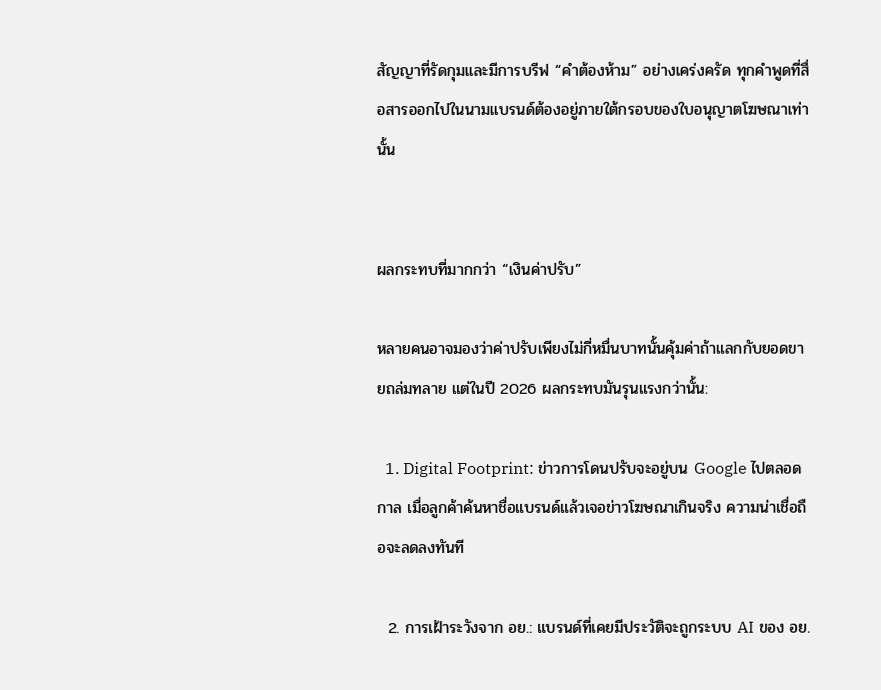สัญญาที่รัดกุมและมีการบรีฟ “คำต้องห้าม” อย่างเคร่งครัด ทุกคำพูดที่สื่อสารออกไปในนามแบรนด์ต้องอยู่ภายใต้กรอบของใบอนุญาตโฆษณาเท่านั้น


ผลกระทบที่มากกว่า “เงินค่าปรับ”

หลายคนอาจมองว่าค่าปรับเพียงไม่กี่หมื่นบาทนั้นคุ้มค่าถ้าแลกกับยอดขายถล่มทลาย แต่ในปี 2026 ผลกระทบมันรุนแรงกว่านั้น:

  1. Digital Footprint: ข่าวการโดนปรับจะอยู่บน Google ไปตลอดกาล เมื่อลูกค้าค้นหาชื่อแบรนด์แล้วเจอข่าวโฆษณาเกินจริง ความน่าเชื่อถือจะลดลงทันที

  2. การเฝ้าระวังจาก อย.: แบรนด์ที่เคยมีประวัติจะถูกระบบ AI ของ อย.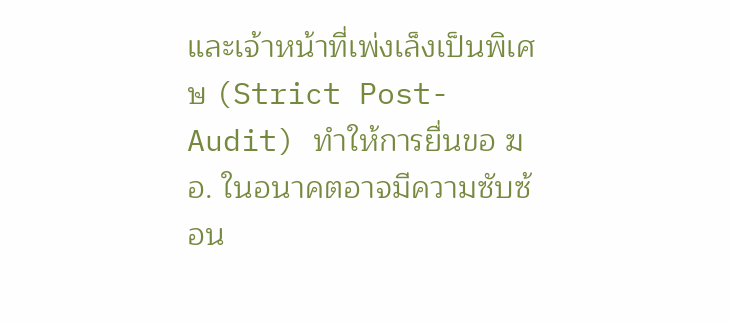และเจ้าหน้าที่เพ่งเล็งเป็นพิเศษ (Strict Post-Audit) ทำให้การยื่นขอ ฆอ. ในอนาคตอาจมีความซับซ้อน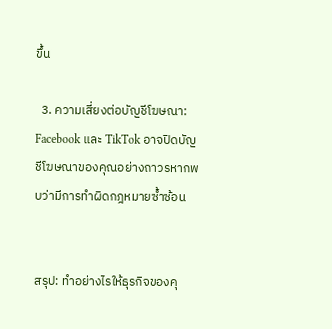ขึ้น

  3. ความเสี่ยงต่อบัญชีโฆษณา: Facebook และ TikTok อาจปิดบัญชีโฆษณาของคุณอย่างถาวรหากพบว่ามีการทำผิดกฎหมายซ้ำซ้อน


สรุป: ทำอย่างไรให้ธุรกิจของคุ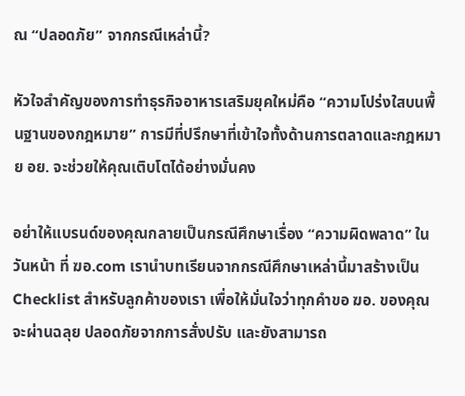ณ “ปลอดภัย” จากกรณีเหล่านี้?

หัวใจสำคัญของการทำธุรกิจอาหารเสริมยุคใหม่คือ “ความโปร่งใสบนพื้นฐานของกฎหมาย” การมีที่ปรึกษาที่เข้าใจทั้งด้านการตลาดและกฎหมาย อย. จะช่วยให้คุณเติบโตได้อย่างมั่นคง

อย่าให้แบรนด์ของคุณกลายเป็นกรณีศึกษาเรื่อง “ความผิดพลาด” ในวันหน้า ที่ ฆอ.com เรานำบทเรียนจากกรณีศึกษาเหล่านี้มาสร้างเป็น Checklist สำหรับลูกค้าของเรา เพื่อให้มั่นใจว่าทุกคำขอ ฆอ. ของคุณจะผ่านฉลุย ปลอดภัยจากการสั่งปรับ และยังสามารถ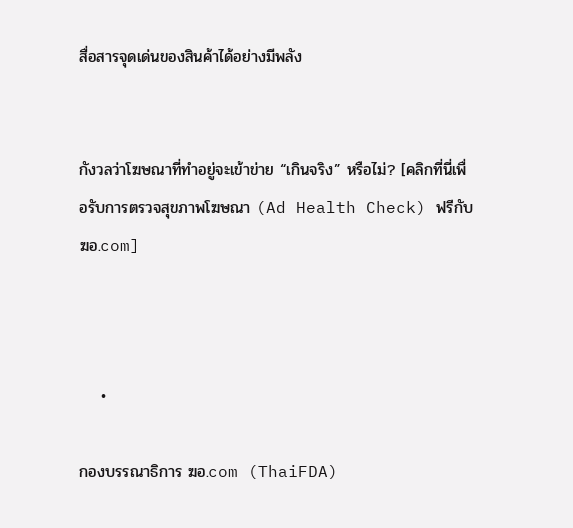สื่อสารจุดเด่นของสินค้าได้อย่างมีพลัง


กังวลว่าโฆษณาที่ทำอยู่จะเข้าข่าย “เกินจริง” หรือไม่? [คลิกที่นี่เพื่อรับการตรวจสุขภาพโฆษณา (Ad Health Check) ฟรีกับ ฆอ.com]



    •

กองบรรณาธิการ ฆอ.com (ThaiFDA)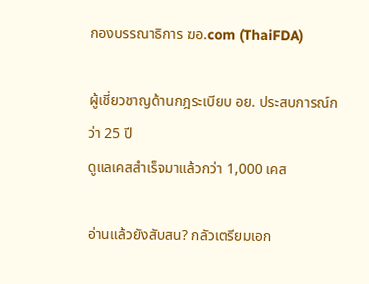กองบรรณาธิการ ฆอ.com (ThaiFDA)

ผู้เชี่ยวชาญด้านกฎระเบียบ อย. ประสบการณ์กว่า 25 ปี
ดูแลเคสสำเร็จมาแล้วกว่า 1,000 เคส

อ่านแล้วยังสับสน? กลัวเตรียมเอก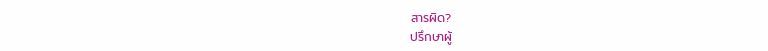สารผิด?
ปรึกษาผู้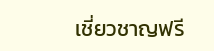เชี่ยวชาญฟรี